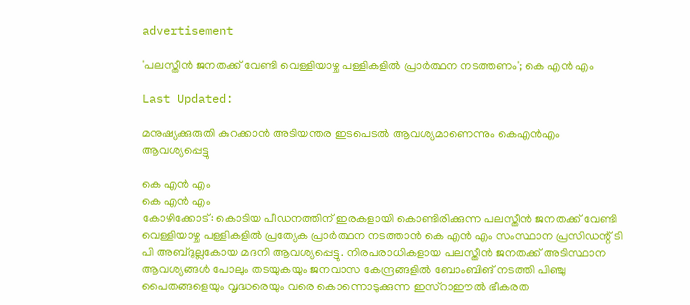advertisement

'പലസ്തീൻ ജനതക്ക് വേണ്ടി വെള്ളിയാഴ്ച പള്ളികളിൽ പ്രാർത്ഥന നടത്തണം'; കെ എൻ എം

Last Updated:

മനുഷ്യക്കുരുതി കുറക്കാൻ അടിയന്തര ഇടപെടൽ ആവശ്യമാണെന്നും കെഎൻഎം ആവശ്യപ്പെട്ടു

കെ എൻ എം
കെ എൻ എം
കോഴിക്കോട്: കൊടിയ പീഡനത്തിന് ഇരകളായി കൊണ്ടിരിക്കുന്ന പലസ്തീൻ ജനതക്ക് വേണ്ടി വെള്ളിയാഴ്ച പള്ളികളിൽ പ്രത്യേക പ്രാർത്ഥന നടത്താൻ കെ എൻ എം സംസ്ഥാന പ്രസിഡന്റ് ടി പി അബ്ദുല്ലകോയ മദനി ആവശ്യപ്പെട്ടു. നിരപരാധികളായ പലസ്തീൻ ജനതക്ക് അടിസ്ഥാന ആവശ്യങ്ങൾ പോലും തടയുകയും ജനവാസ കേന്ദ്രങ്ങളിൽ ബോംബിങ് നടത്തി പിഞ്ചു പൈതങ്ങളെയും വൃദ്ധരെയും വരെ കൊന്നൊടുക്കുന്ന ഇസ്‌റാഈൽ ഭീകരത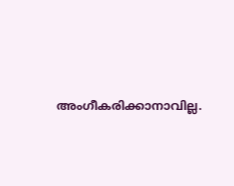അംഗീകരിക്കാനാവില്ല.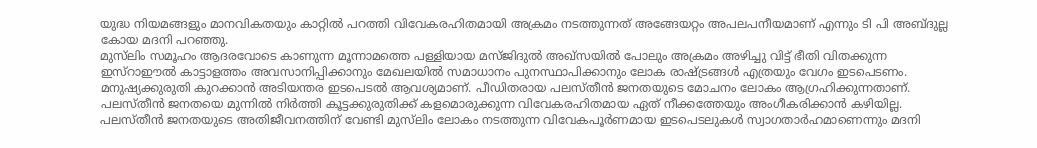യുദ്ധ നിയമങ്ങളും മാനവികതയും കാറ്റിൽ പറത്തി വിവേകരഹിതമായി അക്രമം നടത്തുന്നത് അങ്ങേയറ്റം അപലപനീയമാണ് എന്നും ടി പി അബ്ദുല്ല കോയ മദനി പറഞ്ഞു.
മുസ്‌ലിം സമൂഹം ആദരവോടെ കാണുന്ന മൂന്നാമത്തെ പള്ളിയായ മസ്ജിദുൽ അഖ്‌സയിൽ പോലും അക്രമം അഴിച്ചു വിട്ട് ഭീതി വിതക്കുന്ന ഇസ്‌റാഈൽ കാട്ടാളത്തം അവസാനിപ്പിക്കാനും മേഖലയിൽ സമാധാനം പുനസ്ഥാപിക്കാനും ലോക രാഷ്ട്രങ്ങൾ എത്രയും വേഗം ഇടപെടണം. മനുഷ്യക്കുരുതി കുറക്കാൻ അടിയന്തര ഇടപെടൽ ആവശ്യമാണ്. പീഡിതരായ പലസ്തീൻ ജനതയുടെ മോചനം ലോകം ആഗ്രഹിക്കുന്നതാണ്. പലസ്തീൻ ജനതയെ മുന്നിൽ നിർത്തി കൂട്ടക്കുരുതിക്ക് കളമൊരുക്കുന്ന വിവേകരഹിതമായ ഏത് നീക്കത്തേയും അംഗീകരിക്കാൻ കഴിയില്ല. പലസ്തീൻ ജനതയുടെ അതിജീവനത്തിന് വേണ്ടി മുസ്‌ലിം ലോകം നടത്തുന്ന വിവേകപൂർണമായ ഇടപെടലുകൾ സ്വാഗതാർഹമാണെന്നും മദനി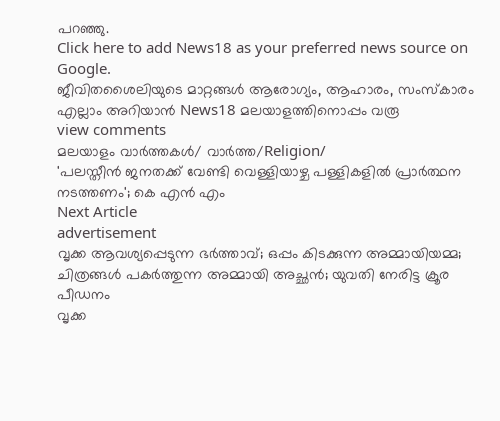പറഞ്ഞു.
Click here to add News18 as your preferred news source on Google.
ജീവിതശൈലിയുടെ മാറ്റങ്ങൾ ആരോഗ്യം, ആഹാരം, സംസ്കാരം എല്ലാം അറിയാൻ News18 മലയാളത്തിനൊപ്പം വരൂ
view comments
മലയാളം വാർത്തകൾ/ വാർത്ത/Religion/
'പലസ്തീൻ ജനതക്ക് വേണ്ടി വെള്ളിയാഴ്ച പള്ളികളിൽ പ്രാർത്ഥന നടത്തണം'; കെ എൻ എം
Next Article
advertisement
വൃക്ക ആവശ്യപ്പെടുന്ന ഭർത്താവ്; ഒപ്പം കിടക്കുന്ന അമ്മായിയമ്മ; ചിത്രങ്ങൾ പകർത്തുന്ന അമ്മായി അച്ഛൻ; യുവതി നേരിട്ട ക്രൂര പീഡനം
വൃക്ക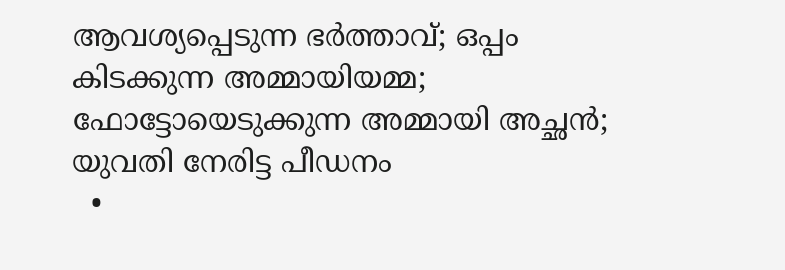ആവശ്യപ്പെടുന്ന ഭർത്താവ്; ഒപ്പം കിടക്കുന്ന അമ്മായിയമ്മ; ഫോട്ടോയെടുക്കുന്ന അമ്മായി അച്ഛൻ; യുവതി നേരിട്ട പീഡനം
  •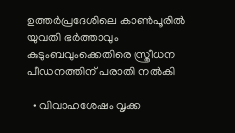ഉത്തർപ്രദേശിലെ കാൺപൂരിൽ യുവതി ഭർത്താവും കുടുംബവുംക്കെതിരെ സ്ത്രീധന പീഡനത്തിന് പരാതി നൽകി

  • വിവാഹശേഷം വൃക്ക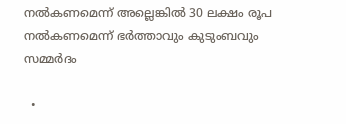നൽകണമെന്ന് അല്ലെങ്കിൽ 30 ലക്ഷം രൂപ നൽകണമെന്ന് ഭർത്താവും കുടുംബവും സമ്മർദം

  •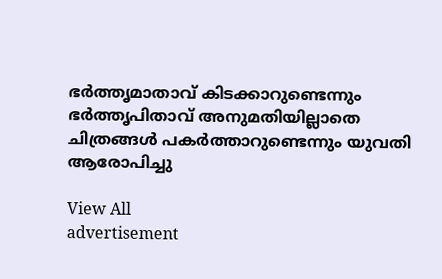ഭർത്തൃമാതാവ് കിടക്കാറുണ്ടെന്നും ഭർത്തൃപിതാവ് അനുമതിയില്ലാതെ ചിത്രങ്ങൾ പകർത്താറുണ്ടെന്നും യുവതി ആരോപിച്ചു

View All
advertisement